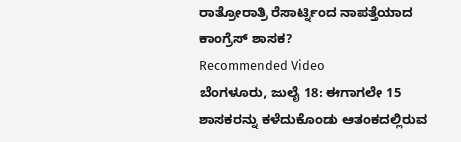ರಾತ್ರೋರಾತ್ರಿ ರೆಸಾರ್ಟ್ನಿಂದ ನಾಪತ್ತೆಯಾದ ಕಾಂಗ್ರೆಸ್ ಶಾಸಕ?
Recommended Video
ಬೆಂಗಳೂರು, ಜುಲೈ 18: ಈಗಾಗಲೇ 15 ಶಾಸಕರನ್ನು ಕಳೆದುಕೊಂಡು ಆತಂಕದಲ್ಲಿರುವ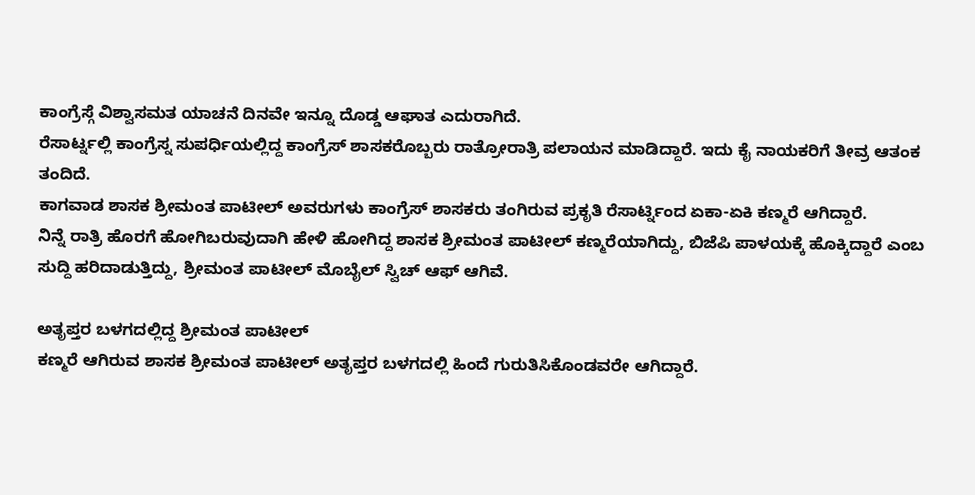ಕಾಂಗ್ರೆಸ್ಗೆ ವಿಶ್ವಾಸಮತ ಯಾಚನೆ ದಿನವೇ ಇನ್ನೂ ದೊಡ್ಡ ಆಘಾತ ಎದುರಾಗಿದೆ.
ರೆಸಾರ್ಟ್ನಲ್ಲಿ ಕಾಂಗ್ರೆಸ್ನ ಸುಪರ್ಧಿಯಲ್ಲಿದ್ದ ಕಾಂಗ್ರೆಸ್ ಶಾಸಕರೊಬ್ಬರು ರಾತ್ರೋರಾತ್ರಿ ಪಲಾಯನ ಮಾಡಿದ್ದಾರೆ. ಇದು ಕೈ ನಾಯಕರಿಗೆ ತೀವ್ರ ಆತಂಕ ತಂದಿದೆ.
ಕಾಗವಾಡ ಶಾಸಕ ಶ್ರೀಮಂತ ಪಾಟೀಲ್ ಅವರುಗಳು ಕಾಂಗ್ರೆಸ್ ಶಾಸಕರು ತಂಗಿರುವ ಪ್ರಕೃತಿ ರೆಸಾರ್ಟ್ನಿಂದ ಏಕಾ-ಏಕಿ ಕಣ್ಮರೆ ಆಗಿದ್ದಾರೆ.
ನಿನ್ನೆ ರಾತ್ರಿ ಹೊರಗೆ ಹೋಗಿಬರುವುದಾಗಿ ಹೇಳಿ ಹೋಗಿದ್ದ ಶಾಸಕ ಶ್ರೀಮಂತ ಪಾಟೀಲ್ ಕಣ್ಮರೆಯಾಗಿದ್ದು, ಬಿಜೆಪಿ ಪಾಳಯಕ್ಕೆ ಹೊಕ್ಕಿದ್ದಾರೆ ಎಂಬ ಸುದ್ದಿ ಹರಿದಾಡುತ್ತಿದ್ದು, ಶ್ರೀಮಂತ ಪಾಟೀಲ್ ಮೊಬೈಲ್ ಸ್ವಿಚ್ ಆಫ್ ಆಗಿವೆ.

ಅತೃಪ್ತರ ಬಳಗದಲ್ಲಿದ್ದ ಶ್ರೀಮಂತ ಪಾಟೀಲ್
ಕಣ್ಮರೆ ಆಗಿರುವ ಶಾಸಕ ಶ್ರೀಮಂತ ಪಾಟೀಲ್ ಅತೃಪ್ತರ ಬಳಗದಲ್ಲಿ ಹಿಂದೆ ಗುರುತಿಸಿಕೊಂಡವರೇ ಆಗಿದ್ದಾರೆ.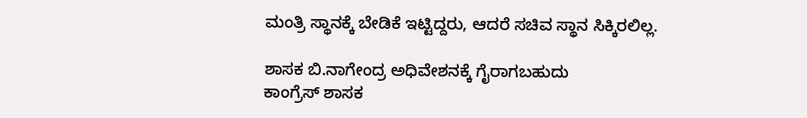ಮಂತ್ರಿ ಸ್ಥಾನಕ್ಕೆ ಬೇಡಿಕೆ ಇಟ್ಟಿದ್ದರು, ಆದರೆ ಸಚಿವ ಸ್ಥಾನ ಸಿಕ್ಕಿರಲಿಲ್ಲ.

ಶಾಸಕ ಬಿ.ನಾಗೇಂದ್ರ ಅಧಿವೇಶನಕ್ಕೆ ಗೈರಾಗಬಹುದು
ಕಾಂಗ್ರೆಸ್ ಶಾಸಕ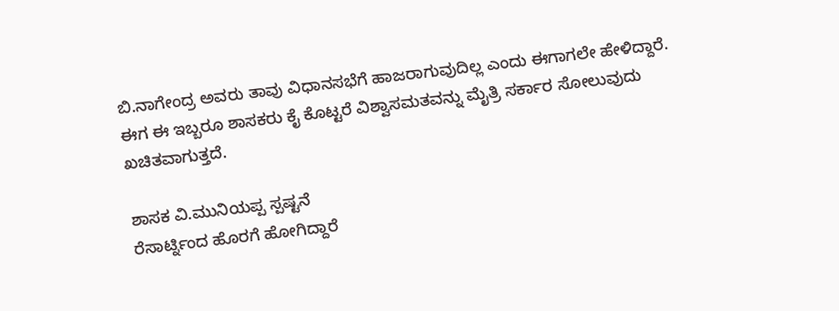ಬಿ.ನಾಗೇಂದ್ರ ಅವರು ತಾವು ವಿಧಾನಸಭೆಗೆ ಹಾಜರಾಗುವುದಿಲ್ಲ ಎಂದು ಈಗಾಗಲೇ ಹೇಳಿದ್ದಾರೆ. ಈಗ ಈ ಇಬ್ಬರೂ ಶಾಸಕರು ಕೈ ಕೊಟ್ಟರೆ ವಿಶ್ವಾಸಮತವನ್ನು ಮೈತ್ರಿ ಸರ್ಕಾರ ಸೋಲುವುದು ಖಚಿತವಾಗುತ್ತದೆ.

ಶಾಸಕ ವಿ.ಮುನಿಯಪ್ಪ ಸ್ಪಷ್ಟನೆ
ರೆಸಾರ್ಟ್ನಿಂದ ಹೊರಗೆ ಹೋಗಿದ್ದಾರೆ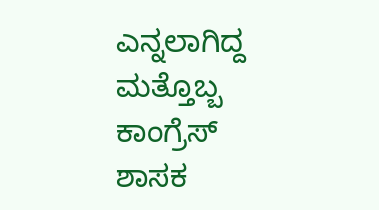ಎನ್ನಲಾಗಿದ್ದ ಮತ್ತೊಬ್ಬ ಕಾಂಗ್ರೆಸ್ ಶಾಸಕ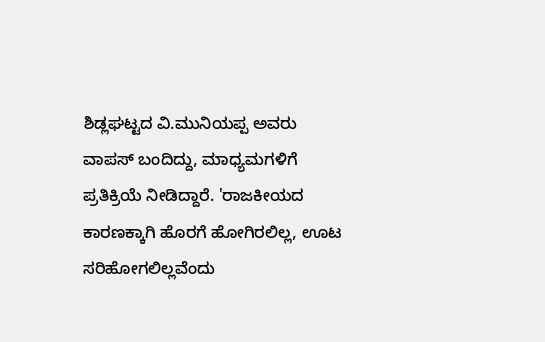ಶಿಡ್ಲಘಟ್ಟದ ವಿ.ಮುನಿಯಪ್ಪ ಅವರು ವಾಪಸ್ ಬಂದಿದ್ದು, ಮಾಧ್ಯಮಗಳಿಗೆ ಪ್ರತಿಕ್ರಿಯೆ ನೀಡಿದ್ದಾರೆ. 'ರಾಜಕೀಯದ ಕಾರಣಕ್ಕಾಗಿ ಹೊರಗೆ ಹೋಗಿರಲಿಲ್ಲ, ಊಟ ಸರಿಹೋಗಲಿಲ್ಲವೆಂದು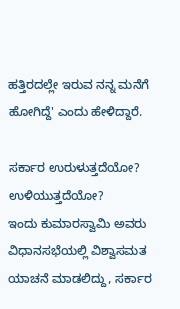ಹತ್ತಿರದಲ್ಲೇ ಇರುವ ನನ್ನ ಮನೆಗೆ ಹೋಗಿದ್ದೆ' ಎಂದು ಹೇಳಿದ್ದಾರೆ.

ಸರ್ಕಾರ ಉರುಳುತ್ತದೆಯೋ? ಉಳಿಯುತ್ತದೆಯೋ?
ಇಂದು ಕುಮಾರಸ್ವಾಮಿ ಅವರು ವಿಧಾನಸಭೆಯಲ್ಲಿ ವಿಶ್ವಾಸಮತ ಯಾಚನೆ ಮಾಡಲಿದ್ದು, ಸರ್ಕಾರ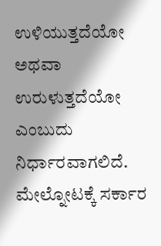ಉಳಿಯುತ್ತದೆಯೋ ಅಥವಾ ಉರುಳುತ್ತದೆಯೋ ಎಂಬುದು ನಿರ್ಧಾರವಾಗಲಿದೆ. ಮೇಲ್ನೋಟಕ್ಕೆ ಸರ್ಕಾರ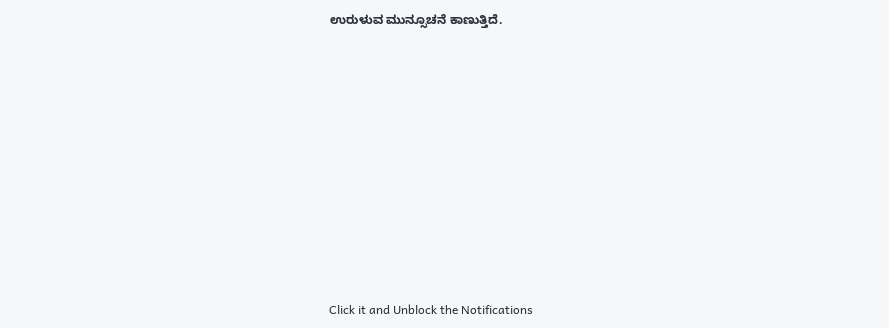ಉರುಳುವ ಮುನ್ಸೂಚನೆ ಕಾಣುತ್ತಿದೆ.











Click it and Unblock the Notifications